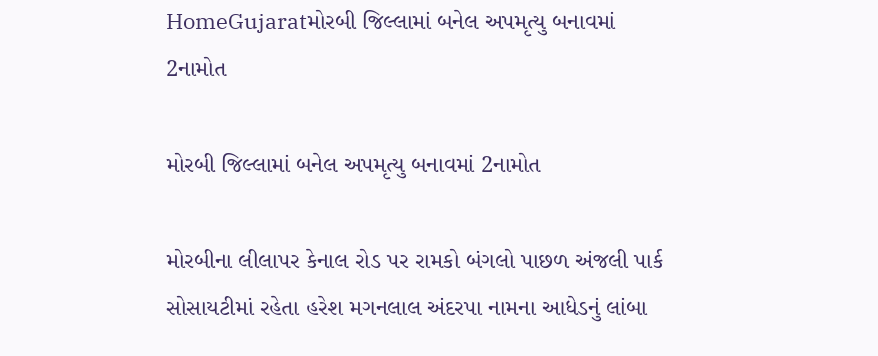HomeGujaratમોરબી જિલ્લામાં બનેલ અપમૃત્યુ બનાવમાં 2નામોત

મોરબી જિલ્લામાં બનેલ અપમૃત્યુ બનાવમાં 2નામોત

મોરબીના લીલાપર કેનાલ રોડ પર રામકો બંગલો પાછળ અંજલી પાર્ક સોસાયટીમાં રહેતા હરેશ મગનલાલ અંદરપા નામના આધેડનું લાંબા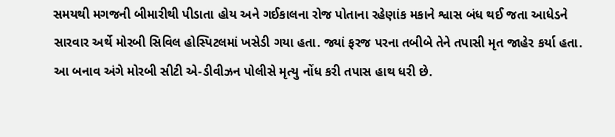સમયથી મગજની બીમારીથી પીડાતા હોય અને ગઈકાલના રોજ પોતાના રહેણાંક મકાને શ્વાસ બંધ થઈ જતા આધેડને સારવાર અર્થે મોરબી સિવિલ હોસ્પિટલમાં ખસેડી ગયા હતા. જ્યાં ફરજ પરના તબીબે તેને તપાસી મૃત જાહેર કર્યા હતા. આ બનાવ અંગે મોરબી સીટી એ-ડીવીઝન પોલીસે મૃત્યુ નોંધ કરી તપાસ હાથ ધરી છે.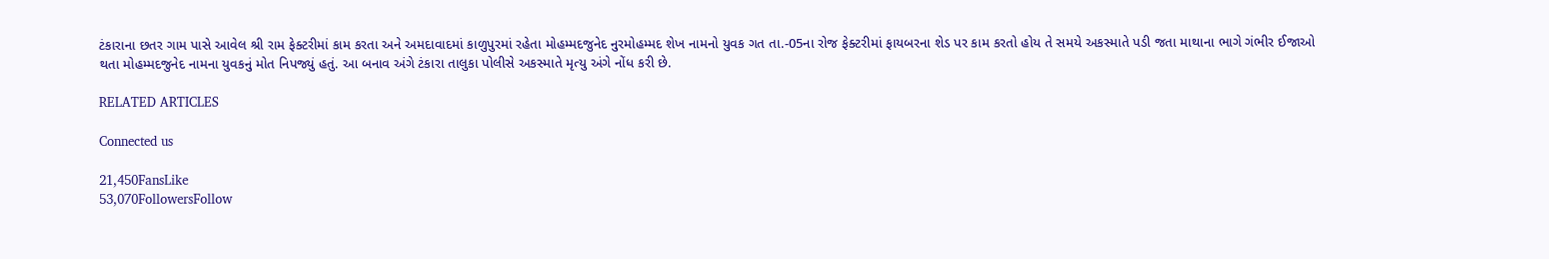ટંકારાના છતર ગામ પાસે આવેલ શ્રી રામ ફેક્ટરીમાં કામ કરતા અને અમદાવાદમાં કાળુપુરમાં રહેતા મોહમ્મદજુનેદ નુરમોહમ્મદ શેખ નામનો યુવક ગત તા.-05ના રોજ ફેક્ટરીમાં ફાયબરના શેડ પર કામ કરતો હોય તે સમયે અકસ્માતે પડી જતા માથાના ભાગે ગંભીર ઈજાઓ થતા મોહમ્મદજુનેદ નામના યુવકનું મોત નિપજ્યું હતું. આ બનાવ અંગે ટંકારા તાલુકા પોલીસે અકસ્માતે મૃત્યુ અંગે નોંધ કરી છે.

RELATED ARTICLES

Connected us

21,450FansLike
53,070FollowersFollow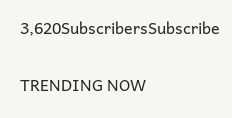3,620SubscribersSubscribe

TRENDING NOW